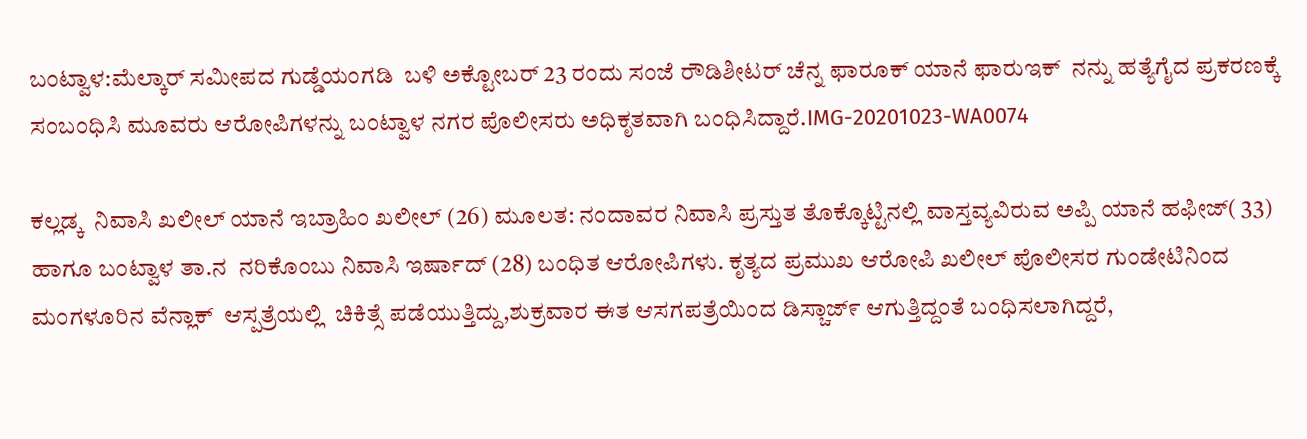ಬಂಟ್ವಾಳ:ಮೆಲ್ಕಾರ್ ಸಮೀಪದ ಗುಡ್ಡೆಯಂಗಡಿ  ಬಳಿ ಅಕ್ಟೋಬರ್ 23 ರಂದು ಸಂಜೆ ರೌಡಿಶೀಟರ್ ಚೆನ್ನ ಫಾರೂಕ್ ಯಾನೆ ಫಾರುಇಕ್  ನನ್ನು ಹತ್ಯೆಗೈದ ಪ್ರಕರಣಕ್ಕೆ ಸಂಬಂಧಿಸಿ ಮೂವರು ಆರೋಪಿಗಳನ್ನು ಬಂಟ್ವಾಳ ನಗರ ಪೊಲೀಸರು ಅಧಿಕೃತವಾಗಿ ಬಂಧಿಸಿದ್ದಾರೆ.IMG-20201023-WA0074

ಕಲ್ಲಡ್ಕ  ನಿವಾಸಿ ಖಲೀಲ್ ಯಾನೆ ಇಬ್ರಾಹಿಂ ಖಲೀಲ್ (26) ಮೂಲತ: ನಂದಾವರ ನಿವಾಸಿ ಪ್ರಸ್ತುತ ತೊಕ್ಕೊಟ್ಟಿನಲ್ಲಿ ವಾಸ್ತವ್ಯವಿರುವ ಅಪ್ಪಿ ಯಾನೆ ಹಫೀಜ್( 33) ಹಾಗೂ ಬಂಟ್ವಾಳ ತಾ.ನ  ನರಿಕೊಂಬು ನಿವಾಸಿ ಇರ್ಷಾದ್ (28) ಬಂಧಿತ ಆರೋಪಿಗಳು. ಕೃತ್ಯದ ಪ್ರಮುಖ ಆರೋಪಿ ಖಲೀಲ್ ಪೊಲೀಸರ ಗುಂಡೇಟಿನಿಂದ ಮಂಗಳೂರಿನ ವೆನ್ಲಾಕ್  ಆಸ್ಪತ್ರೆಯಲ್ಲಿ  ಚಿಕಿತ್ಸೆ ಪಡೆಯುತ್ತಿದ್ದು,ಶುಕ್ರವಾರ ಈತ ಆಸಗಪತ್ರೆಯಿಂದ ಡಿಸ್ಚಾಜ್೯ ಆಗುತ್ತಿದ್ದಂತೆ ಬಂಧಿಸಲಾಗಿದ್ದರೆ,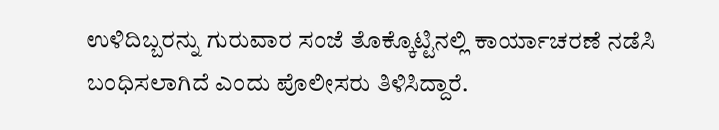ಉಳಿದಿಬ್ಬರನ್ನು ಗುರುವಾರ ಸಂಜೆ ತೊಕ್ಕೊಟ್ಟಿನಲ್ಲಿ ಕಾರ್ಯಾಚರಣೆ ನಡೆಸಿ ಬಂಧಿಸಲಾಗಿದೆ ಎಂದು ಪೊಲೀಸರು ತಿಳಿಸಿದ್ದಾರೆ.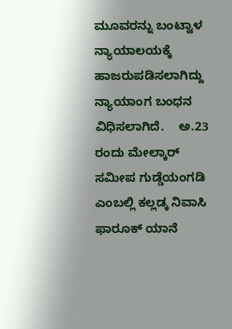ಮೂವರನ್ನು ಬಂಟ್ವಾಳ ನ್ಯಾಯಾಲಯಕ್ಕೆ ಹಾಜರುಪಡಿಸಲಾಗಿದ್ದು ನ್ಯಾಯಾಂಗ ಬಂಧನ ವಿಧಿಸಲಾಗಿದೆ.    ಅ.23 ರಂದು ಮೇಲ್ಕಾರ್ ಸಮೀಪ ಗುಡ್ಡೆಯಂಗಡಿ ಎಂಬಲ್ಲಿ ಕಲ್ಲಡ್ಕ ನಿವಾಸಿ ಫಾರೂಕ್ ಯಾನೆ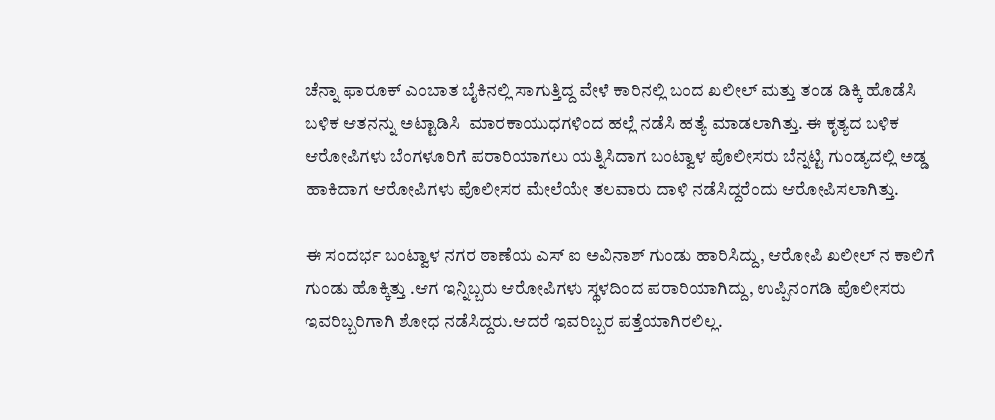ಚೆನ್ನಾ ಫಾರೂಕ್ ಎಂಬಾತ ಬೈಕಿನಲ್ಲಿ ಸಾಗುತ್ತಿದ್ದ ವೇಳೆ ಕಾರಿನಲ್ಲಿ ಬಂದ ಖಲೀಲ್ ಮತ್ತು ತಂಡ ಡಿಕ್ಕಿ ಹೊಡೆಸಿ ಬಳಿಕ ಆತನನ್ನು ಅಟ್ಟಾಡಿಸಿ  ಮಾರಕಾಯುಧಗಳಿಂದ ಹಲ್ಲೆ ನಡೆಸಿ ಹತ್ಯೆ ಮಾಡಲಾಗಿತ್ತು. ಈ ಕೃತ್ಯದ ಬಳಿಕ ಆರೋಪಿಗಳು ಬೆಂಗಳೂರಿಗೆ ಪರಾರಿಯಾಗಲು ಯತ್ನಿಸಿದಾಗ ಬಂಟ್ವಾಳ ಪೊಲೀಸರು ಬೆನ್ನಟ್ಟಿ ಗುಂಡ್ಯದಲ್ಲಿ ಅಡ್ಡ ಹಾಕಿದಾಗ ಆರೋಪಿಗಳು ಪೊಲೀಸರ ಮೇಲೆಯೇ ತಲವಾರು ದಾಳಿ ನಡೆಸಿದ್ದರೆಂದು ಆರೋಪಿಸಲಾಗಿತ್ತು.

ಈ ಸಂದರ್ಭ ಬಂಟ್ವಾಳ ನಗರ ಠಾಣೆಯ ಎಸ್ ಐ ಅವಿನಾಶ್ ಗುಂಡು ಹಾರಿಸಿದ್ದು, ಆರೋಪಿ ಖಲೀಲ್ ನ ಕಾಲಿಗೆ  ಗುಂಡು ಹೊಕ್ಕಿತ್ತು .ಆಗ ಇನ್ನಿಬ್ಬರು ಆರೋಪಿಗಳು ಸ್ಥಳದಿಂದ ಪರಾರಿಯಾಗಿದ್ದು, ಉಪ್ಪಿನಂಗಡಿ ಪೊಲೀಸರು ಇವರಿಬ್ಬರಿಗಾಗಿ ಶೋಧ ನಡೆಸಿದ್ದರು.ಆದರೆ ಇವರಿಬ್ಬರ ಪತ್ತೆಯಾಗಿರಲಿಲ್ಲ.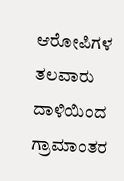ಆರೋಪಿಗಳ ತಲವಾರು ದಾಳಿಯಿಂದ ಗ್ರಾಮಾಂತರ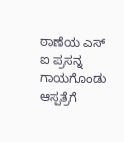ಠಾಣೆಯ ಎಸ್ ಐ ಪ್ರಸನ್ನ ಗಾಯಗೊಂಡು ಆಸ್ಪತ್ರೆಗೆ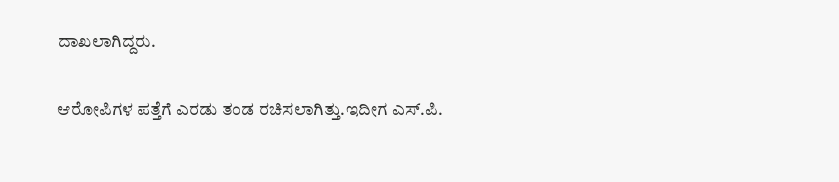ದಾಖಲಾಗಿದ್ದರು‌.

ಆರೋಪಿಗಳ ಪತ್ತೆಗೆ ಎರಡು ತಂಡ ರಚಿಸಲಾಗಿತ್ತು‌.ಇದೀಗ ಎಸ್.ಪಿ.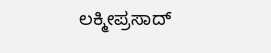ಲಕ್ಮೀಪ್ರಸಾದ್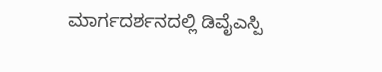ಮಾರ್ಗದರ್ಶನದಲ್ಲಿ ಡಿವೈಎಸ್ಪಿ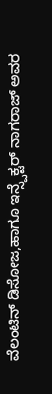ವೆಲಂಟಿನ್ ಡಿಸೋಜ,ಹಾಗೂ ಇನ್ಸ್ಪೆಕ್ಟರ್ ನಾಗರಾಜ್ ಅವರ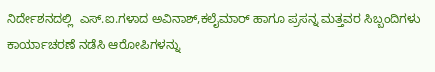ನಿರ್ದೇಶನದಲ್ಲಿ  ಎಸ್.ಐ.ಗಳಾದ ಅವಿನಾಶ್,ಕಲೈಮಾರ್ ಹಾಗೂ ಪ್ರಸನ್ನ ಮತ್ತವರ ಸಿಬ್ಬಂದಿಗಳು ಕಾರ್ಯಾಚರಣೆ ನಡೆಸಿ ಆರೋಪಿಗಳನ್ನು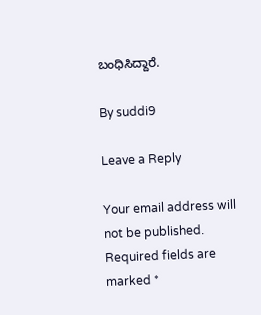ಬಂಧಿಸಿದ್ದಾರೆ.

By suddi9

Leave a Reply

Your email address will not be published. Required fields are marked *